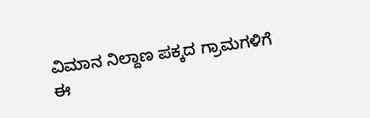ವಿಮಾನ ನಿಲ್ದಾಣ ಪಕ್ಕದ ಗ್ರಾಮಗಳಿಗೆ ಈ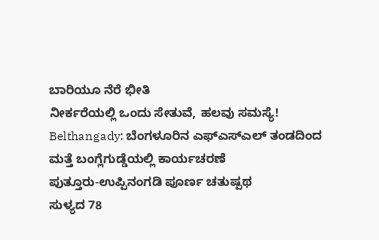ಬಾರಿಯೂ ನೆರೆ ಭೀತಿ
ನೀರ್ಕರೆಯಲ್ಲಿ ಒಂದು ಸೇತುವೆ, ಹಲವು ಸಮಸ್ಯೆ!
Belthangady: ಬೆಂಗಳೂರಿನ ಎಫ್ಎಸ್ಎಲ್ ತಂಡದಿಂದ ಮತ್ತೆ ಬಂಗ್ಲೆಗುಡ್ಡೆಯಲ್ಲಿ ಕಾರ್ಯಚರಣೆ
ಪುತ್ತೂರು-ಉಪ್ಪಿನಂಗಡಿ ಪೂರ್ಣ ಚತುಷ್ಪಥ
ಸುಳ್ಯದ 78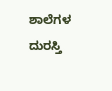ಶಾಲೆಗಳ ದುರಸ್ತಿ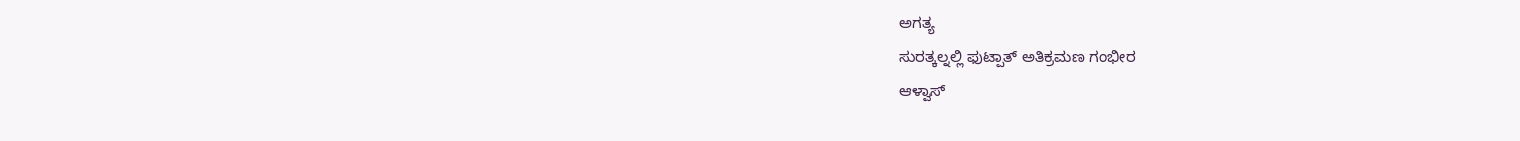ಅಗತ್ಯ
ಸುರತ್ಕಲ್ನಲ್ಲಿ ಫುಟ್ಪಾತ್ ಅತಿಕ್ರಮಣ ಗಂಭೀರ
ಆಳ್ವಾಸ್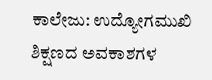ಕಾಲೇಜು: ಉದ್ಯೋಗಮುಖಿ ಶಿಕ್ಷಣದ ಅವಕಾಶಗಳ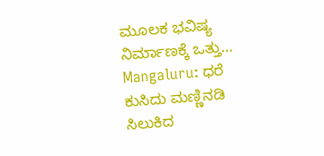ಮೂಲಕ ಭವಿಷ್ಯ ನಿರ್ಮಾಣಕ್ಕೆ ಒತ್ತು…
Mangaluru: ಧರೆ ಕುಸಿದು ಮಣ್ಣಿನಡಿ ಸಿಲುಕಿದ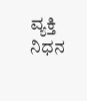ವ್ಯಕ್ತಿ ನಿಧನ